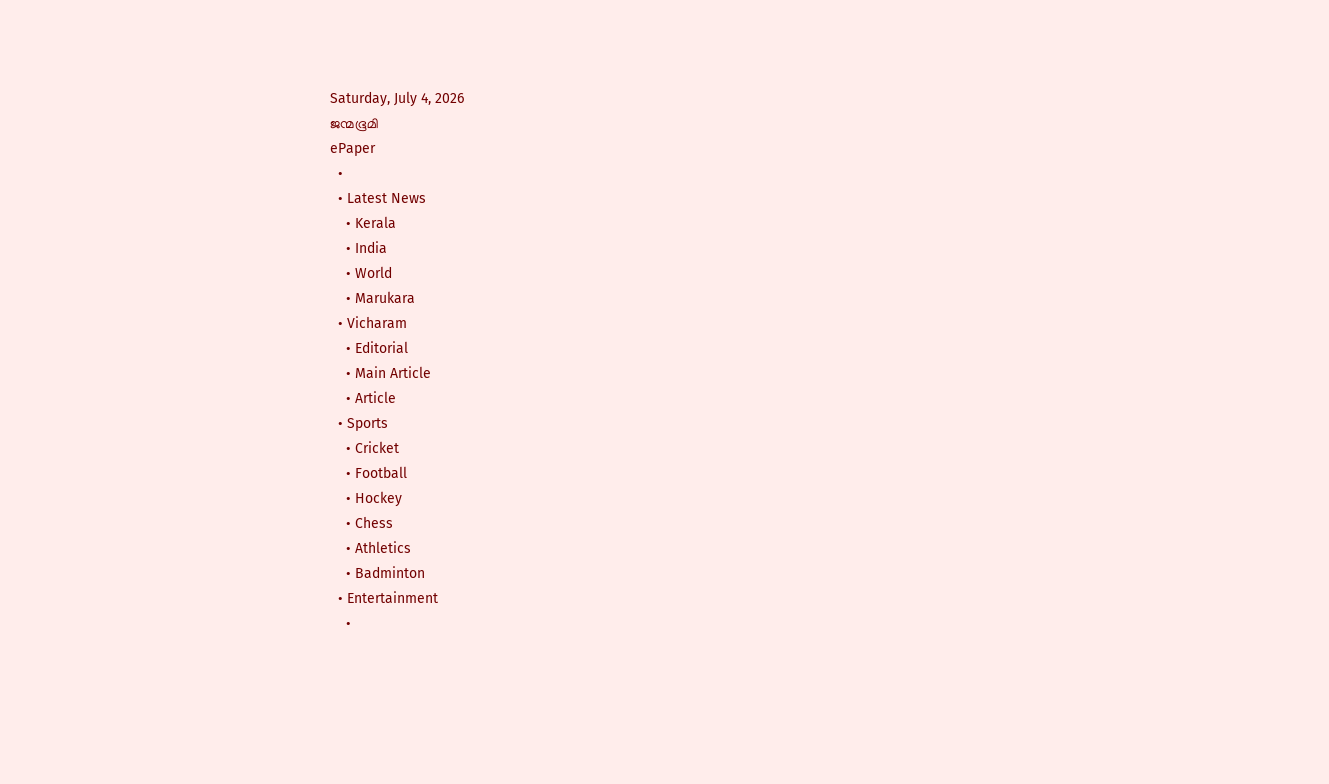Saturday, July 4, 2026
ജന്മഭൂമി
ePaper
  •
  • Latest News
    • Kerala
    • India
    • World
    • Marukara
  • Vicharam
    • Editorial
    • Main Article
    • Article
  • Sports
    • Cricket
    • Football
    • Hockey
    • Chess
    • Athletics
    • Badminton
  • Entertainment
    •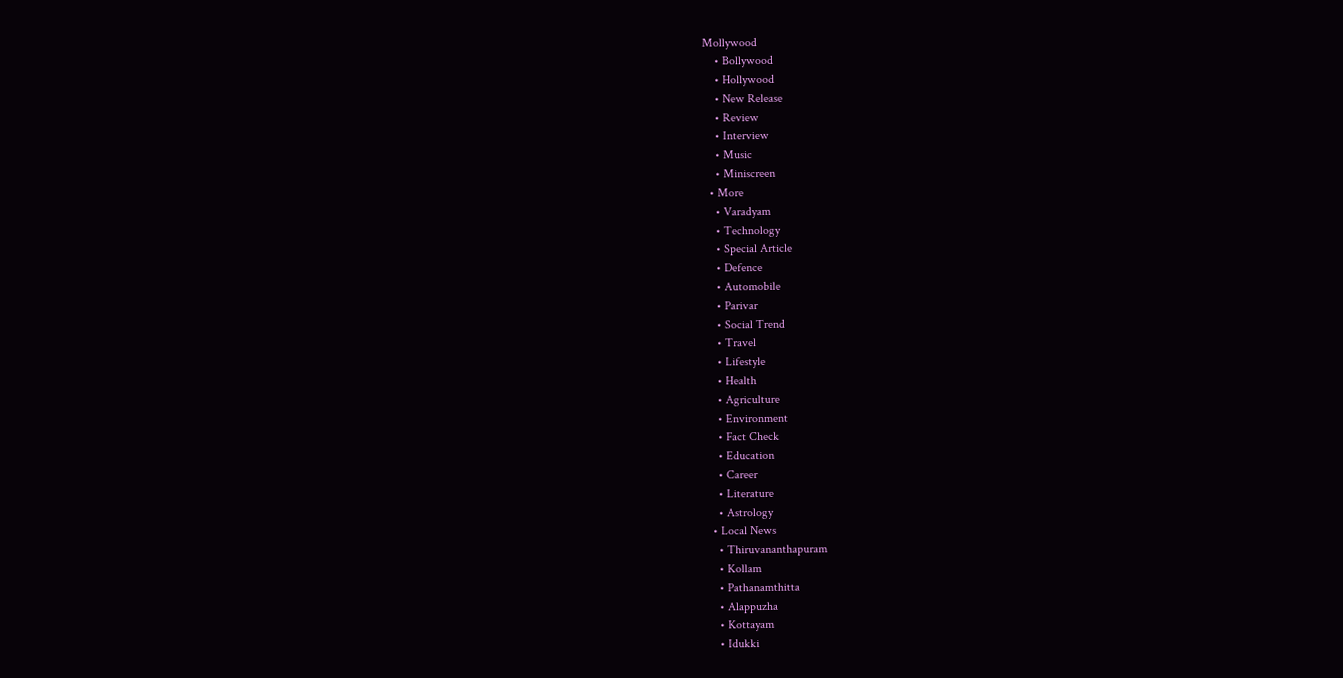Mollywood
    • Bollywood
    • Hollywood
    • New Release
    • Review
    • Interview
    • Music
    • Miniscreen
  • More
    • Varadyam
    • Technology
    • Special Article
    • Defence
    • Automobile
    • Parivar
    • Social Trend
    • Travel
    • Lifestyle
    • Health
    • Agriculture
    • Environment
    • Fact Check
    • Education
    • Career
    • Literature
    • Astrology
  • Local News
    • Thiruvananthapuram
    • Kollam
    • Pathanamthitta
    • Alappuzha
    • Kottayam
    • Idukki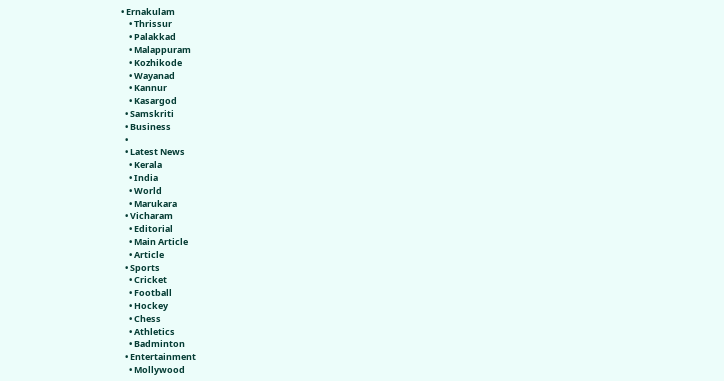• Ernakulam
    • Thrissur
    • Palakkad
    • Malappuram
    • Kozhikode
    • Wayanad
    • Kannur
    • Kasargod
  • Samskriti
  • Business
  •
  • Latest News
    • Kerala
    • India
    • World
    • Marukara
  • Vicharam
    • Editorial
    • Main Article
    • Article
  • Sports
    • Cricket
    • Football
    • Hockey
    • Chess
    • Athletics
    • Badminton
  • Entertainment
    • Mollywood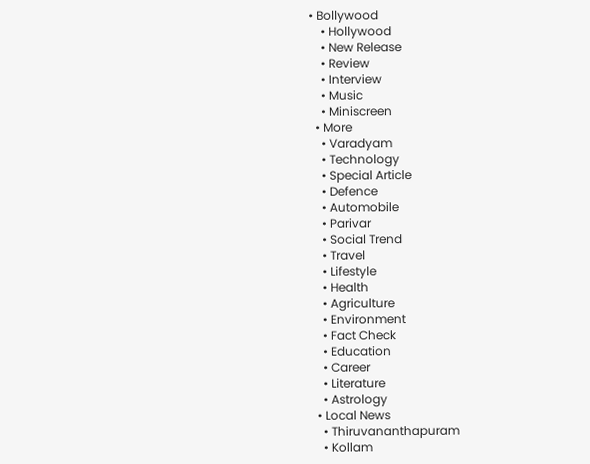• Bollywood
    • Hollywood
    • New Release
    • Review
    • Interview
    • Music
    • Miniscreen
  • More
    • Varadyam
    • Technology
    • Special Article
    • Defence
    • Automobile
    • Parivar
    • Social Trend
    • Travel
    • Lifestyle
    • Health
    • Agriculture
    • Environment
    • Fact Check
    • Education
    • Career
    • Literature
    • Astrology
  • Local News
    • Thiruvananthapuram
    • Kollam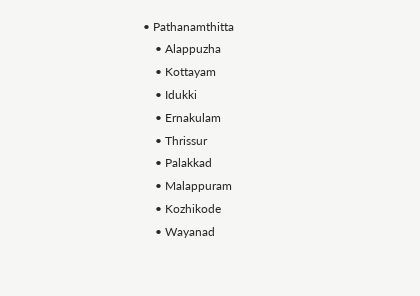• Pathanamthitta
    • Alappuzha
    • Kottayam
    • Idukki
    • Ernakulam
    • Thrissur
    • Palakkad
    • Malappuram
    • Kozhikode
    • Wayanad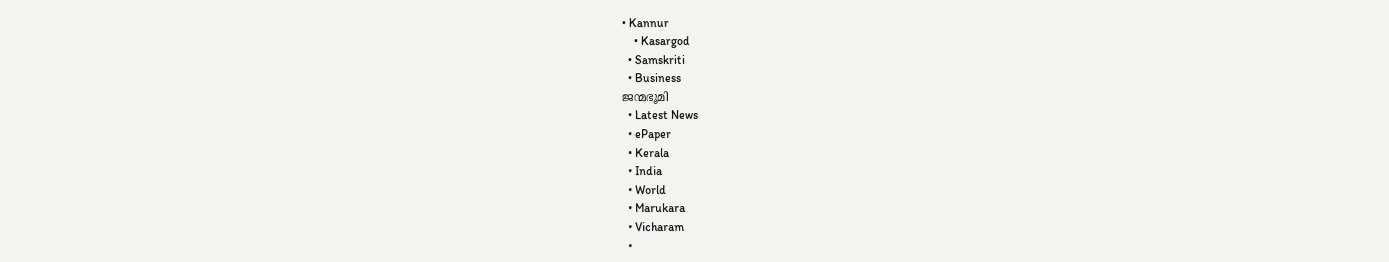• Kannur
    • Kasargod
  • Samskriti
  • Business
ജന്മഭൂമി
  • Latest News
  • ePaper
  • Kerala
  • India
  • World
  • Marukara
  • Vicharam
  •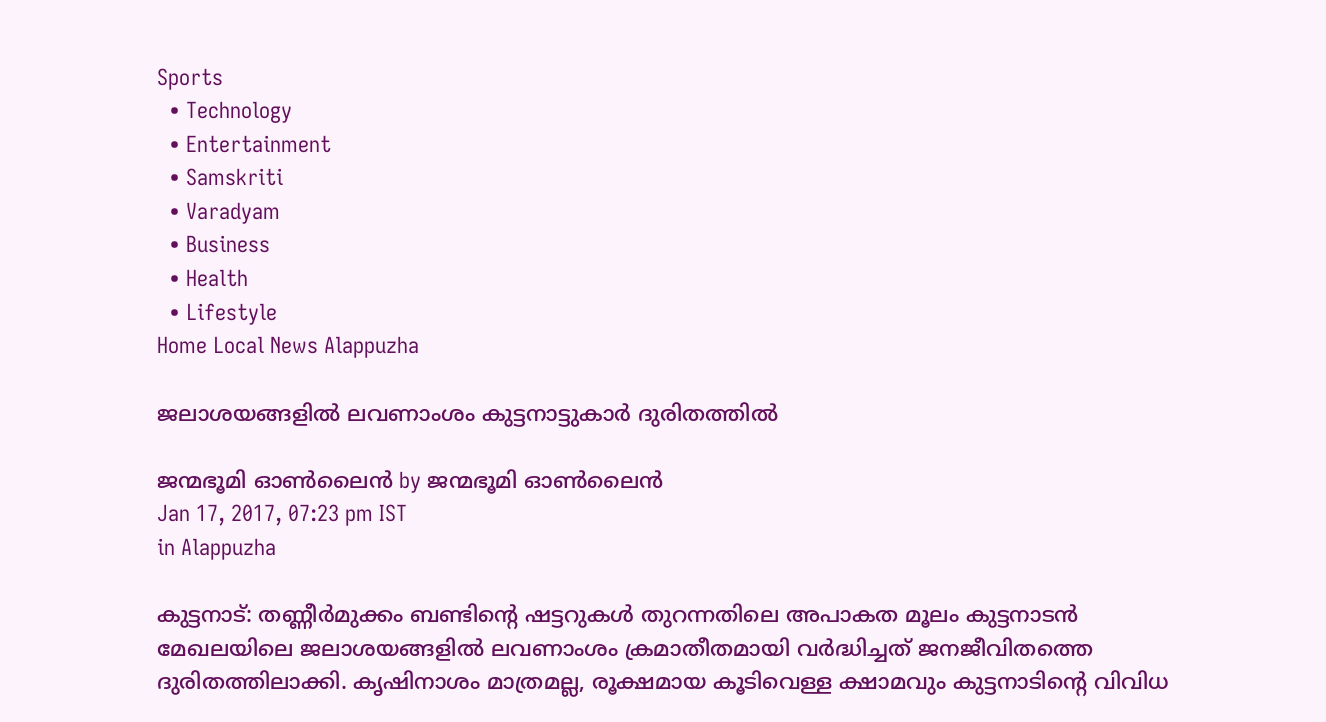Sports
  • Technology
  • Entertainment
  • Samskriti
  • Varadyam
  • Business
  • Health
  • Lifestyle
Home Local News Alappuzha

ജലാശയങ്ങളില്‍ ലവണാംശം കുട്ടനാട്ടുകാര്‍ ദുരിതത്തില്‍

ജന്മഭൂമി ഓണ്‍ലൈന്‍ by ജന്മഭൂമി ഓണ്‍ലൈന്‍
Jan 17, 2017, 07:23 pm IST
in Alappuzha

കുട്ടനാട്: തണ്ണീര്‍മുക്കം ബണ്ടിന്റെ ഷട്ടറുകള്‍ തുറന്നതിലെ അപാകത മൂലം കുട്ടനാടന്‍ മേഖലയിലെ ജലാശയങ്ങളില്‍ ലവണാംശം ക്രമാതീതമായി വര്‍ദ്ധിച്ചത് ജനജീവിതത്തെ ദുരിതത്തിലാക്കി. കൃഷിനാശം മാത്രമല്ല, രൂക്ഷമായ കൂടിവെള്ള ക്ഷാമവും കുട്ടനാടിന്റെ വിവിധ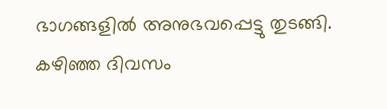ഭാഗങ്ങളില്‍ അനുഭവപ്പെട്ടു തുടങ്ങി. കഴിഞ്ഞ ദിവസം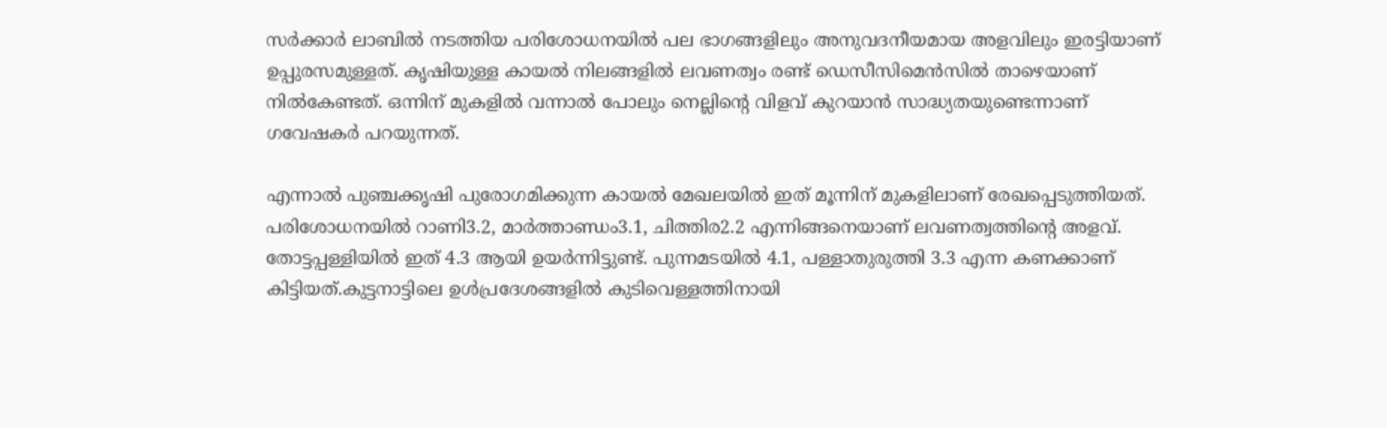സര്‍ക്കാര്‍ ലാബില്‍ നടത്തിയ പരിശോധനയില്‍ പല ഭാഗങ്ങളിലും അനുവദനീയമായ അളവിലും ഇരട്ടിയാണ് ഉപ്പുരസമുള്ളത്. കൃഷിയുള്ള കായല്‍ നിലങ്ങളില്‍ ലവണത്വം രണ്ട് ഡെസീസിമെന്‍സില്‍ താഴെയാണ് നില്‍കേണ്ടത്. ഒന്നിന് മുകളില്‍ വന്നാല്‍ പോലും നെല്ലിന്റെ വിളവ് കുറയാന്‍ സാദ്ധ്യതയുണ്ടെന്നാണ് ഗവേഷകര്‍ പറയുന്നത്.

എന്നാല്‍ പുഞ്ചക്കൃഷി പുരോഗമിക്കുന്ന കായല്‍ മേഖലയില്‍ ഇത് മൂന്നിന് മുകളിലാണ് രേഖപ്പെടുത്തിയത്. പരിശോധനയില്‍ റാണി3.2, മാര്‍ത്താണ്ഡം3.1, ചിത്തിര2.2 എന്നിങ്ങനെയാണ് ലവണത്വത്തിന്റെ അളവ്. തോട്ടപ്പള്ളിയില്‍ ഇത് 4.3 ആയി ഉയര്‍ന്നിട്ടുണ്ട്. പുന്നമടയില്‍ 4.1, പള്ളാതുരുത്തി 3.3 എന്ന കണക്കാണ് കിട്ടിയത്.കുട്ടനാട്ടിലെ ഉള്‍പ്രദേശങ്ങളില്‍ കുടിവെള്ളത്തിനായി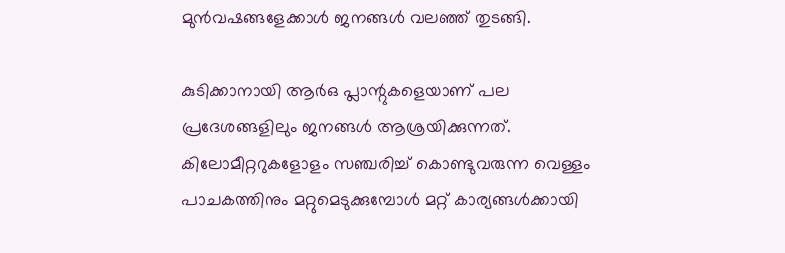മുന്‍വഷങ്ങളേക്കാള്‍ ജനങ്ങള്‍ വലഞ്ഞ് തുടങ്ങി.

കുടിക്കാനായി ആര്‍ഒ പ്ലാന്റുകളെയാണ് പല പ്രദേശങ്ങളിലും ജനങ്ങള്‍ ആശ്രയിക്കുന്നത്. കിലോമീറ്ററുകളോളം സഞ്ചരിച്ച് കൊണ്ടുവരുന്ന വെള്ളം പാചകത്തിനും മറ്റുമെടുക്കുമ്പോള്‍ മറ്റ് കാര്യങ്ങള്‍ക്കായി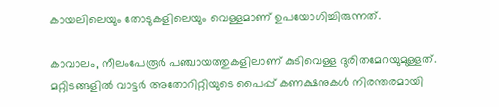കായലിലെയും തോടുകളിലെയും വെള്ളമാണ് ഉപയോഗിച്ചിരുന്നത്.

കാവാലം, നീലംപേരൂര്‍ പഞ്ചായത്തുകളിലാണ് കുടിവെള്ള ദുരിതമേറയുമുള്ളത്. മറ്റിടങ്ങളില്‍ വാട്ടര്‍ അതോറിറ്റിയുടെ പൈപ്പ് കണക്ഷനുകള്‍ നിരന്തരമായി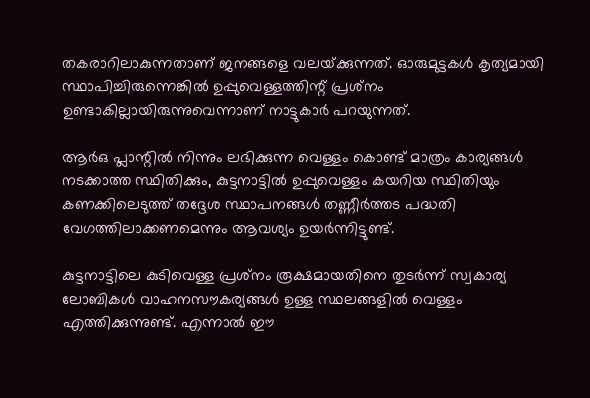തകരാറിലാകുന്നതാണ് ജനങ്ങളെ വലയ്‌ക്കുന്നത്. ഓരുമുട്ടകള്‍ കൃത്യമായി സ്ഥാപിച്ചിരുന്നെങ്കില്‍ ഉപ്പുവെള്ളത്തിന്റ് പ്രശ്‌നം ഉണ്ടാകില്ലായിരുന്നുവെന്നാണ് നാട്ടുകാര്‍ പറയുന്നത്.

ആര്‍ഒ പ്ലാന്റില്‍ നിന്നും ലഭിക്കുന്ന വെള്ളം കൊണ്ട് മാത്രം കാര്യങ്ങള്‍ നടക്കാത്ത സ്ഥിതിക്കും, കുട്ടനാട്ടില്‍ ഉപ്പുവെള്ളം കയറിയ സ്ഥിതിയും കണക്കിലെടുത്ത് തദ്ദേശ സ്ഥാപനങ്ങള്‍ തണ്ണീര്‍ത്തട പദ്ധതി വേഗത്തിലാക്കണമെന്നും ആവശ്യം ഉയര്‍ന്നിട്ടുണ്ട്.

കുട്ടനാട്ടിലെ കുടിവെള്ള പ്രശ്‌നം രൂക്ഷമായതിനെ തുടര്‍ന്ന് സ്വകാര്യ ലോബികള്‍ വാഹനസൗകര്യങ്ങള്‍ ഉള്ള സ്ഥലങ്ങളില്‍ വെള്ളം എത്തിക്കുന്നുണ്ട്. എന്നാല്‍ ഈ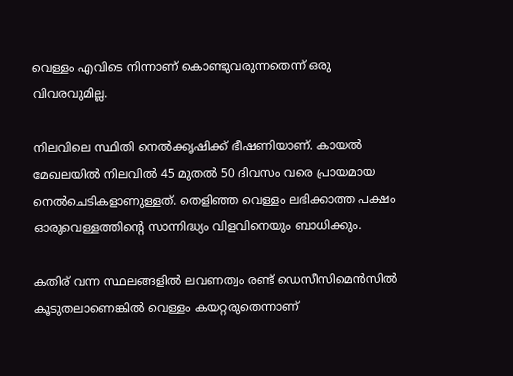വെള്ളം എവിടെ നിന്നാണ് കൊണ്ടുവരുന്നതെന്ന് ഒരു വിവരവുമില്ല.

നിലവിലെ സ്ഥിതി നെല്‍ക്കൃഷിക്ക് ഭീഷണിയാണ്. കായല്‍ മേഖലയില്‍ നിലവില്‍ 45 മുതല്‍ 50 ദിവസം വരെ പ്രായമായ നെല്‍ചെടികളാണുള്ളത്. തെളിഞ്ഞ വെള്ളം ലഭിക്കാത്ത പക്ഷം ഓരുവെള്ളത്തിന്റെ സാന്നിദ്ധ്യം വിളവിനെയും ബാധിക്കും.

കതിര് വന്ന സ്ഥലങ്ങളില്‍ ലവണത്വം രണ്ട് ഡെസീസിമെന്‍സില്‍ കൂടുതലാണെങ്കില്‍ വെള്ളം കയറ്റരുതെന്നാണ്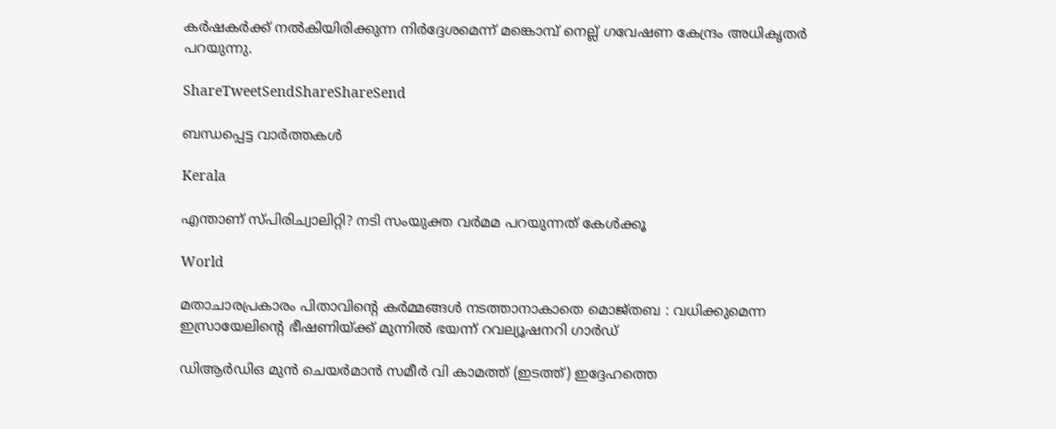കര്‍ഷകര്‍ക്ക് നല്‍കിയിരിക്കുന്ന നിര്‍ദ്ദേശമെന്ന് മങ്കൊമ്പ് നെല്ല് ഗവേഷണ കേന്ദ്രം അധികൃതര്‍ പറയുന്നു.

ShareTweetSendShareShareSend

ബന്ധപ്പെട്ട വാര്‍ത്തകള്‍

Kerala

എന്താണ് സ്പിരിച്വാലിറ്റി? നടി സംയുക്ത വര്‍മമ പറയുന്നത് കേള്‍ക്കൂ

World

മതാചാരപ്രകാരം പിതാവിന്റെ കർമ്മങ്ങൾ നടത്താനാകാതെ മൊജ്തബ : വധിക്കുമെന്ന ഇസ്രായേലിന്റെ ഭീഷണിയ്‌ക്ക് മുന്നിൽ ഭയന്ന് റവല്യൂഷനറി ഗാർഡ്

ഡിആര്‍ഡിഒ മുന്‍ ചെയര്‍മാന്‍ സമീര്‍ വി കാമത്ത് (ഇടത്ത്) ഇദ്ദേഹത്തെ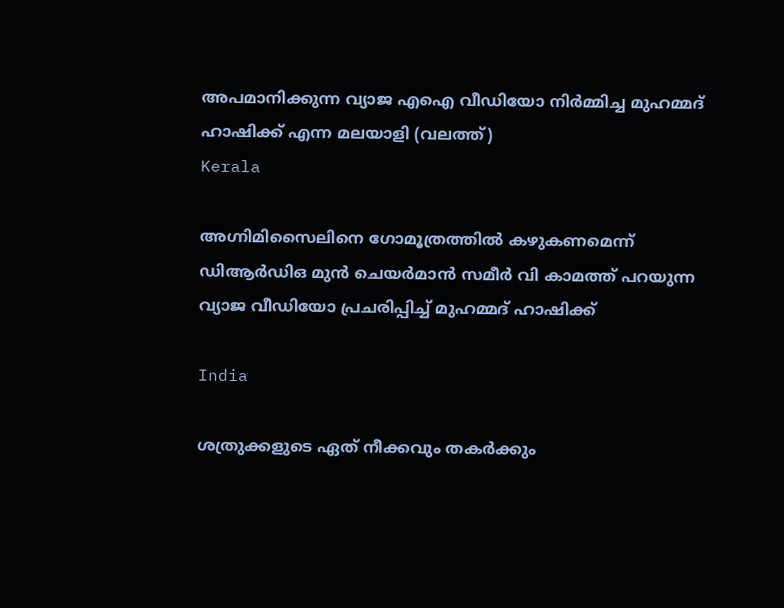അപമാനിക്കുന്ന വ്യാജ എഐ വീഡിയോ നിര്‍മ്മിച്ച മുഹമ്മദ്
ഹാഷിക്ക് എന്ന മലയാളി (വലത്ത്)
Kerala

അഗ്നിമിസൈലിനെ ഗോമൂത്രത്തില്‍ കഴുകണമെന്ന് ഡിആര്‍ഡിഒ മുന്‍ ചെയര്‍മാന്‍ സമീര്‍ വി കാമത്ത് പറയുന്ന വ്യാജ വീഡിയോ പ്രചരിപ്പിച്ച് മുഹമ്മദ് ഹാഷിക്ക്

India

ശത്രുക്കളുടെ ഏത് നീക്കവും തകർക്കും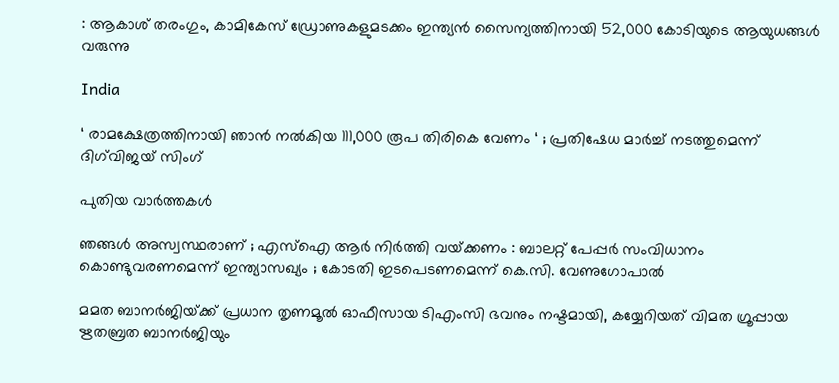: ആകാശ് തരംഗും, കാമികേസ് ഡ്രോണുകളുമടക്കം ഇന്ത്യൻ സൈന്യത്തിനായി 52,000 കോടിയുടെ ആയുധങ്ങൾ വരുന്നു

India

‘ രാമക്ഷേത്രത്തിനായി ഞാൻ നൽകിയ 111,000 രൂപ തിരികെ വേണം ‘ ; പ്രതിഷേധ മാർച്ച് നടത്തുമെന്ന് ദിഗ്‌വിജയ് സിംഗ്

പുതിയ വാര്‍ത്തകള്‍

ഞങ്ങൾ അസ്വസ്ഥരാണ് ; എസ്ഐ ആർ നിർത്തി വയ്‌ക്കണം : ബാലറ്റ് പേപ്പർ സംവിധാനം കൊണ്ടുവരണമെന്ന് ഇന്ത്യാസഖ്യം ; കോടതി ഇടപെടണമെന്ന് കെ.സി. വേണുഗോപാൽ

മമത ബാനര്‍ജിയ്‌ക്ക് പ്രധാന തൃണമൂല്‍ ഓഫീസായ ടിഎംസി ഭവനും നഷ്ടമായി, കയ്യേറിയത് വിമത ഗ്രൂപ്പായ ഋതബ്രത ബാനര്‍ജിയും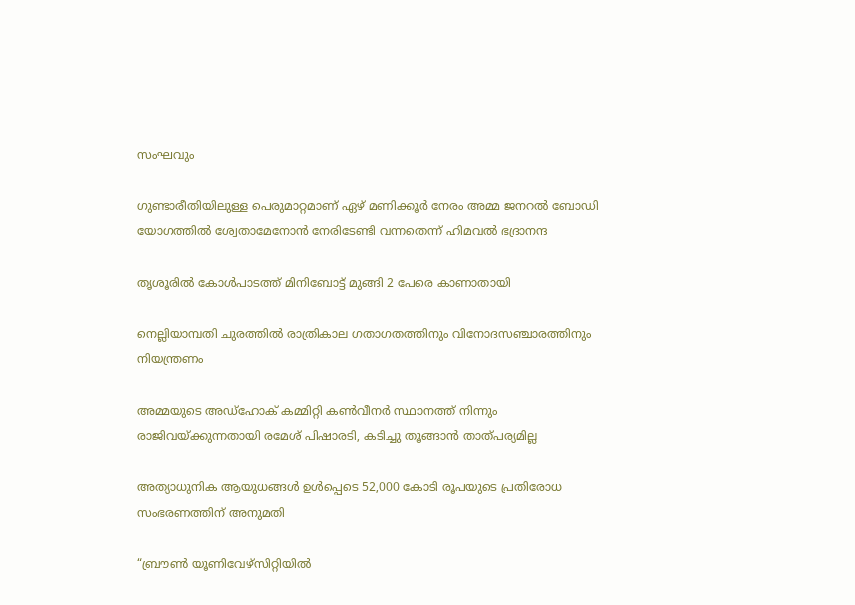സംഘവും

ഗുണ്ടാരീതിയിലുള്ള പെരുമാറ്റമാണ് ഏഴ് മണിക്കൂര്‍ നേരം അമ്മ ജനറല്‍ ബോഡി യോഗത്തില്‍ ശ്വേതാമേനോന്‍ നേരിടേണ്ടി വന്നതെന്ന് ഹിമവല്‍ ഭദ്രാനന്ദ

തൃശൂരില്‍ കോള്‍പാടത്ത് മിനിബോട്ട് മുങ്ങി 2 പേരെ കാണാതായി

നെല്ലിയാമ്പതി ചുരത്തില്‍ രാത്രികാല ഗതാഗതത്തിനും വിനോദസഞ്ചാരത്തിനും നിയന്ത്രണം

അമ്മയുടെ അഡ്‌ഹോക് കമ്മിറ്റി കണ്‍വീനര്‍ സ്ഥാനത്ത് നിന്നും രാജിവയ്‌ക്കുന്നതായി രമേശ് പിഷാരടി, കടിച്ചു തൂങ്ങാന്‍ താത്പര്യമില്ല

അത്യാധുനിക ആയുധങ്ങൾ ഉൾപ്പെടെ 52,000 കോടി രൂപയുടെ പ്രതിരോധ സംഭരണത്തിന് അനുമതി

“ബ്രൗണ്‍ യൂണിവേഴ്സിറ്റിയില്‍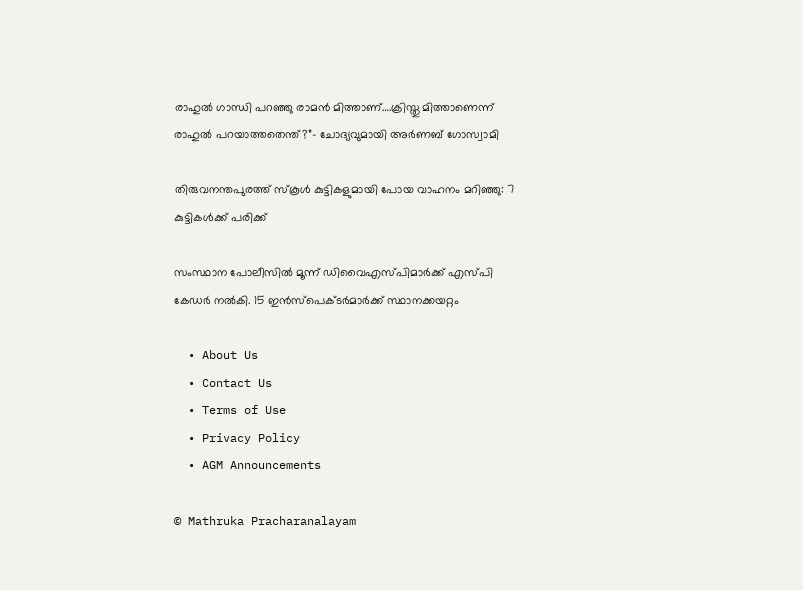രാഹുല്‍ ഗാന്ധി പറഞ്ഞു രാമന്‍ മിത്താണ്….ക്രിസ്തു മിത്താണെന്ന് രാഹുല്‍ പറയാത്തതെന്ത്?”- ചോദ്യവുമായി അര്‍ണബ് ഗോസ്വാമി

തിരുവനന്തപുരത്ത് സ്‌കൂള്‍ കുട്ടികളുമായി പോയ വാഹനം മറിഞ്ഞു: 7 കുട്ടികള്‍ക്ക് പരിക്ക്

സംസ്ഥാന പോലീസില്‍ മൂന്ന് ഡിവൈഎസ്പിമാര്‍ക്ക് എസ്പി കേഡര്‍ നല്‍കി. 15 ഇന്‍സ്പെക്ടര്‍മാര്‍ക്ക് സ്ഥാനക്കയറ്റം

  • About Us
  • Contact Us
  • Terms of Use
  • Privacy Policy
  • AGM Announcements

© Mathruka Pracharanalayam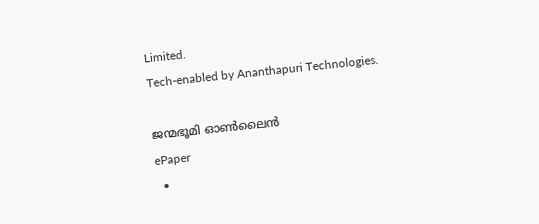Limited.
Tech-enabled by Ananthapuri Technologies.

ജന്മഭൂമി ഓണ്‍ലൈന്‍
ePaper
  •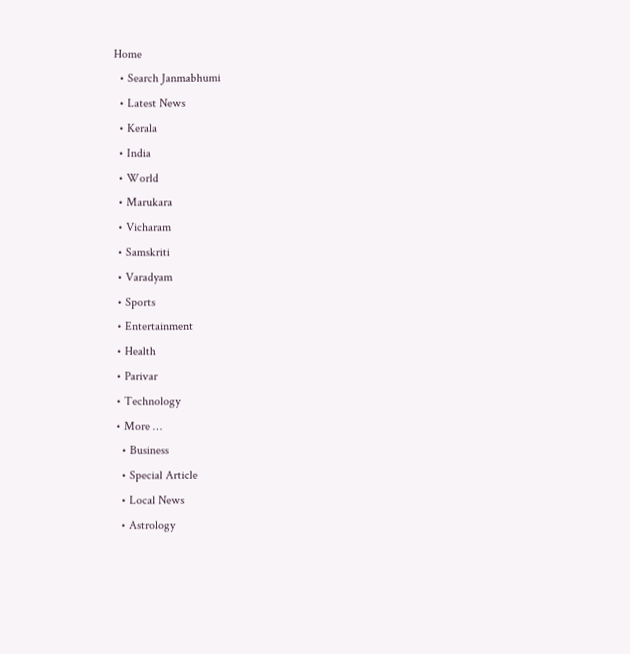Home
  • Search Janmabhumi
  • Latest News
  • Kerala
  • India
  • World
  • Marukara
  • Vicharam
  • Samskriti
  • Varadyam
  • Sports
  • Entertainment
  • Health
  • Parivar
  • Technology
  • More …
    • Business
    • Special Article
    • Local News
    • Astrology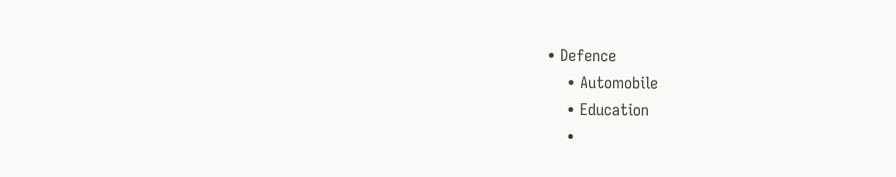• Defence
    • Automobile
    • Education
    •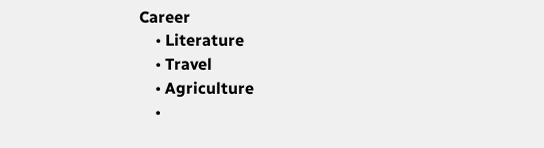Career
    • Literature
    • Travel
    • Agriculture
    •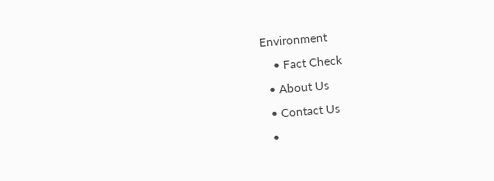Environment
    • Fact Check
  • About Us
  • Contact Us
  •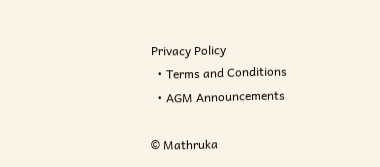Privacy Policy
  • Terms and Conditions
  • AGM Announcements

© Mathruka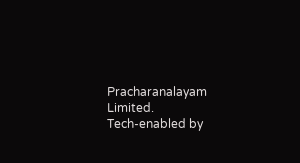Pracharanalayam Limited.
Tech-enabled by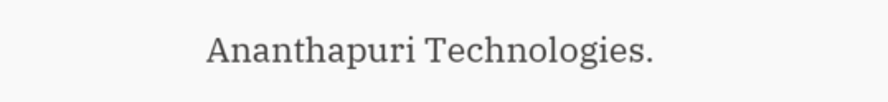Ananthapuri Technologies.